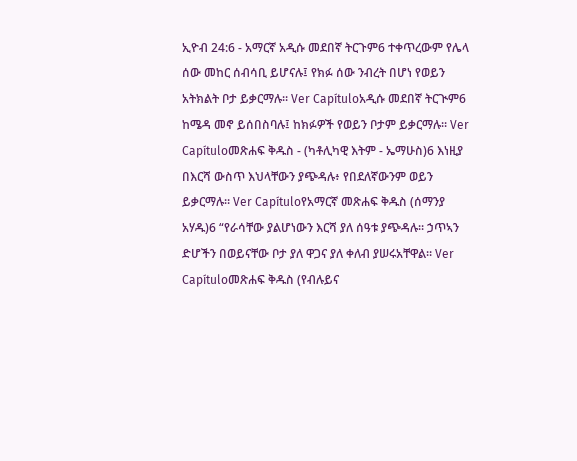ኢዮብ 24:6 - አማርኛ አዲሱ መደበኛ ትርጉም6 ተቀጥረውም የሌላ ሰው መከር ሰብሳቢ ይሆናሉ፤ የክፉ ሰው ንብረት በሆነ የወይን አትክልት ቦታ ይቃርማሉ። Ver Capítuloአዲሱ መደበኛ ትርጒም6 ከሜዳ መኖ ይሰበስባሉ፤ ከክፉዎች የወይን ቦታም ይቃርማሉ። Ver Capítuloመጽሐፍ ቅዱስ - (ካቶሊካዊ እትም - ኤማሁስ)6 እነዚያ በእርሻ ውስጥ እህላቸውን ያጭዳሉ፥ የበደለኛውንም ወይን ይቃርማሉ። Ver Capítuloየአማርኛ መጽሐፍ ቅዱስ (ሰማንያ አሃዱ)6 “የራሳቸው ያልሆነውን እርሻ ያለ ሰዓቱ ያጭዳሉ። ኃጥኣን ድሆችን በወይናቸው ቦታ ያለ ዋጋና ያለ ቀለብ ያሠሩአቸዋል። Ver Capítuloመጽሐፍ ቅዱስ (የብሉይና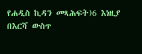የሐዲስ ኪዳን መጻሕፍት)6 እነዚያ በእርሻ ውስጥ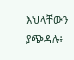እህላቸውን ያጭዳሉ፥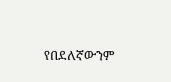የበደለኛውንም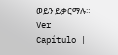ወይን ይቃርማሉ። Ver Capítulo |